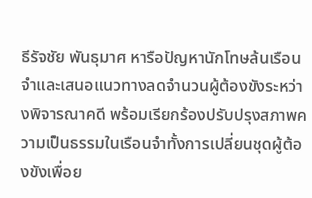ธีรัจชัย พันธุมาศ หารือปัญหานักโทษล้นเรือนจำและเสนอแนวทางลดจำนวนผู้ต้องขังระหว่างพิจารณาคดี พร้อมเรียกร้องปรับปรุงสภาพความเป็นธรรมในเรือนจำทั้งการเปลี่ยนชุดผู้ต้องขังเพื่อย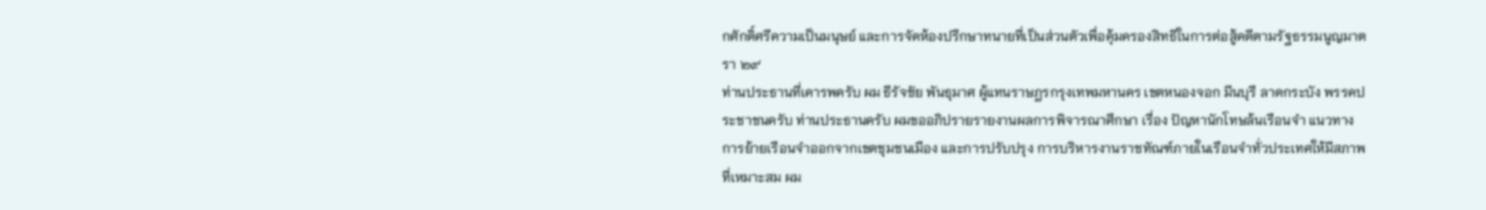กศักดิ์ศรีความเป็นมนุษย์ และการจัดห้องปรึกษาทนายที่เป็นส่วนตัวเพื่อคุ้มครองสิทธิในการต่อสู้คดีตามรัฐธรรมนูญมาตรา ๒๙
ท่านประธานที่เคารพครับ ผม ธีรัจชัย พันธุมาศ ผู้แทนราษฎรกรุงเทพมหานคร เขตหนองจอก มีนบุรี ลาดกระบัง พรรคประชาชนครับ ท่านประธานครับ ผมขออภิปรายรายงานผลการพิจารณาศึกษา เรื่อง ปัญหานักโทษล้นเรือนจำ แนวทางการย้ายเรือนจำออกจากเขตชุมชนเมือง และการปรับปรุง การบริหารงานราชทัณฑ์ภายในเรือนจำทั่วประเทศให้มีสภาพที่เหมาะสม ผม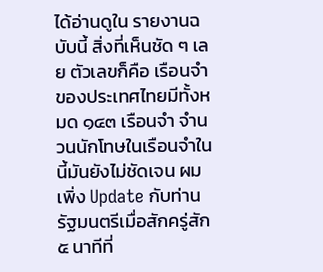ได้อ่านดูใน รายงานฉบับนี้ สิ่งที่เห็นชัด ๆ เลย ตัวเลขก็คือ เรือนจำของประเทศไทยมีทั้งหมด ๑๔๓ เรือนจำ จำนวนนักโทษในเรือนจำในนี้มันยังไม่ชัดเจน ผมเพิ่ง Update กับท่านรัฐมนตรีเมื่อสักครู่สัก ๕ นาทีที่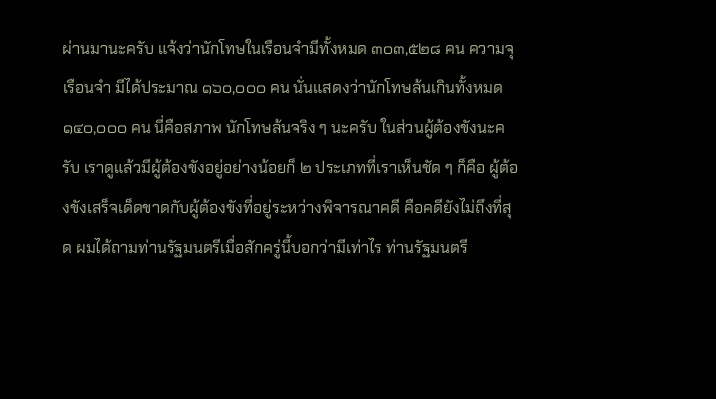ผ่านมานะครับ แจ้งว่านักโทษในเรือนจำมีทั้งหมด ๓๐๓,๕๒๘ คน ความจุเรือนจำ มีได้ประมาณ ๑๖๐,๐๐๐ คน นั่นแสดงว่านักโทษล้นเกินทั้งหมด ๑๔๐,๐๐๐ คน นี่คือสภาพ นักโทษล้นจริง ๆ นะครับ ในส่วนผู้ต้องขังนะครับ เราดูแล้วมีผู้ต้องขังอยู่อย่างน้อยก็ ๒ ประเภทที่เราเห็นชัด ๆ ก็คือ ผู้ต้องขังเสร็จเด็ดขาดกับผู้ต้องขังที่อยู่ระหว่างพิจารณาคดี คือคดียังไม่ถึงที่สุด ผมได้ถามท่านรัฐมนตรีเมื่อสักครู่นี้บอกว่ามีเท่าไร ท่านรัฐมนตรี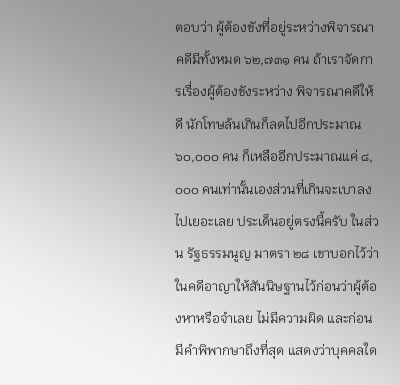ตอบว่า ผู้ต้องขังที่อยู่ระหว่างพิจารณาคดีมีทั้งหมด ๖๒,๗๓๑ คน ถ้าเราจัดการเรื่องผู้ต้องขังระหว่าง พิจารณาคดีให้ดี นักโทษล้นเกินก็ลดไปอีกประมาณ ๖๐,๐๐๐ คน ก็เหลืออีกประมาณแค่ ๘,๐๐๐ คนเท่านั้นเองส่วนที่เกินจะเบาลงไปเยอะเลย ประเด็นอยู่ตรงนี้ครับ ในส่วน รัฐธรรมนูญ มาตรา ๒๘ เขาบอกไว้ว่า ในคดีอาญาให้สันนิษฐานไว้ก่อนว่าผู้ต้องหาหรือจำเลย ไม่มีความผิด และก่อนมีคำพิพากษาถึงที่สุด แสดงว่าบุคคลใด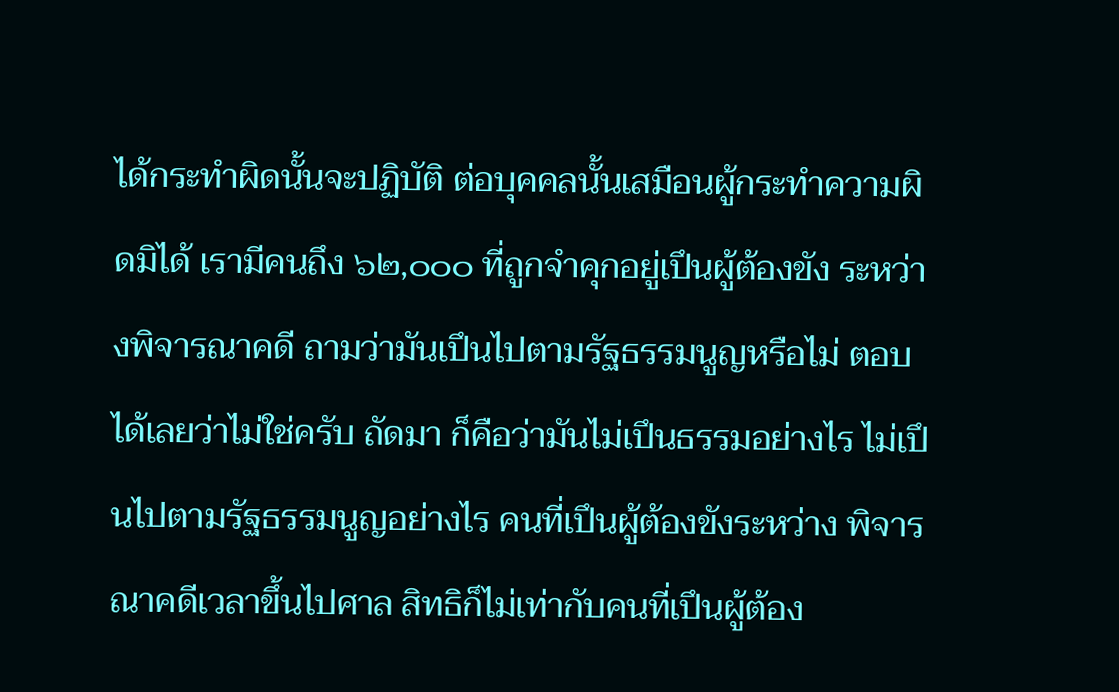ได้กระทำผิดนั้นจะปฏิบัติ ต่อบุคคลนั้นเสมือนผู้กระทำความผิดมิได้ เรามีคนถึง ๖๒,๐๐๐ ที่ถูกจำคุกอยู่เปึนผู้ต้องขัง ระหว่างพิจารณาคดี ถามว่ามันเปึนไปตามรัฐธรรมนูญหรือไม่ ตอบได้เลยว่าไม่ใช่ครับ ถัดมา ก็คือว่ามันไม่เปึนธรรมอย่างไร ไม่เปึนไปตามรัฐธรรมนูญอย่างไร คนที่เปึนผู้ต้องขังระหว่าง พิจารณาคดีเวลาขึ้นไปศาล สิทธิก็ไม่เท่ากับคนที่เปึนผู้ต้อง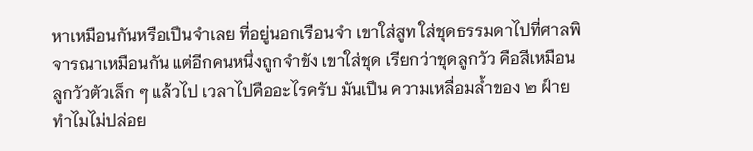หาเหมือนกันหรือเปึนจำเลย ที่อยู่นอกเรือนจำ เขาใส่สูท ใส่ชุดธรรมดาไปที่ศาลพิจารณาเหมือนกัน แต่อีกคนหนึ่งถูกจำขัง เขาใส่ชุด เรียกว่าชุดลูกวัว คือสีเหมือนลูกวัวตัวเล็ก ๆ แล้วไป เวลาไปคืออะไรครับ มันเปึน ความเหลื่อมล้ำของ ๒ ฝ์าย ทำไมไม่ปล่อย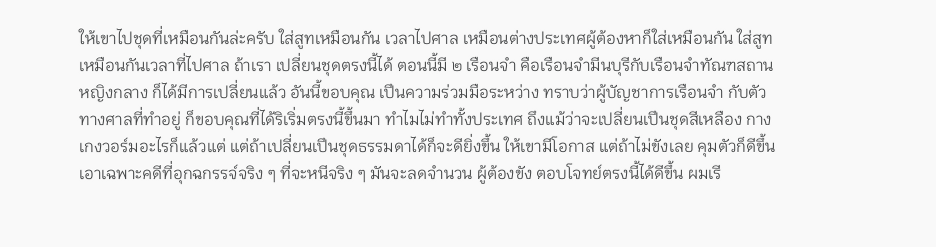ให้เขาไปชุดที่เหมือนกันล่ะครับ ใส่สูทเหมือนกัน เวลาไปศาล เหมือนต่างประเทศผู้ต้องหาก็ใส่เหมือนกัน ใส่สูทเหมือนกันเวลาที่ไปศาล ถ้าเรา เปลี่ยนชุดตรงนี้ได้ ตอนนี้มี ๒ เรือนจำ คือเรือนจำมีนบุรีกับเรือนจำทัณฑสถานหญิงกลาง ก็ได้มีการเปลี่ยนแล้ว อันนี้ขอบคุณ เปึนความร่วมมือระหว่าง ทราบว่าผู้บัญชาการเรือนจำ กับตัวทางศาลที่ทำอยู่ ก็ขอบคุณที่ได้ริเริ่มตรงนี้ขึ้นมา ทำไมไม่ทำทั้งประเทศ ถึงแม้ว่าจะเปลี่ยนเปึนชุดสีเหลือง กางเกงวอร์มอะไรก็แล้วแต่ แต่ถ้าเปลี่ยนเปึนชุดธรรมดาได้ก็จะดียิ่งขึ้น ให้เขามีโอกาส แต่ถ้าไม่ขังเลย คุมตัวก็ดีขึ้น เอาเฉพาะคดีที่อุกฉกรรจ์จริง ๆ ที่จะหนีจริง ๆ มันจะลดจำนวน ผู้ต้องขัง ตอบโจทย์ตรงนี้ได้ดีขึ้น ผมเรี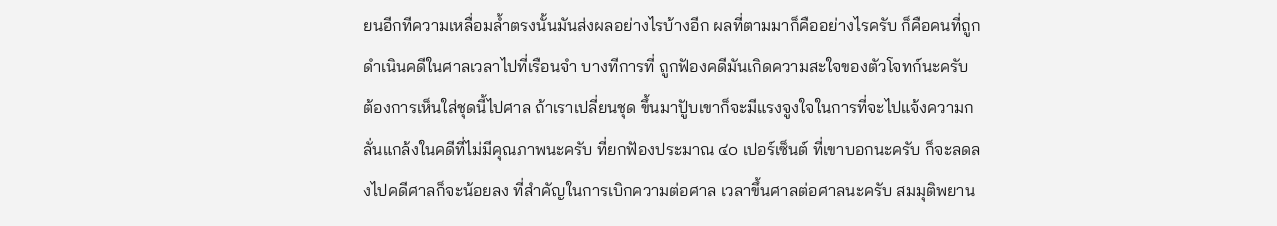ยนอีกทีความเหลื่อมล้ำตรงนั้นมันส่งผลอย่างไรบ้างอีก ผลที่ตามมาก็คืออย่างไรครับ ก็คือคนที่ถูกดำเนินคดีในศาลเวลาไปที่เรือนจำ บางทีการที่ ถูกฟัองคดีมันเกิดความสะใจของตัวโจทก์นะครับ ต้องการเห็นใส่ชุดนี้ไปศาล ถ้าเราเปลี่ยนชุด ขึ้นมาปัูบเขาก็จะมีแรงจูงใจในการที่จะไปแจ้งความกลั่นแกล้งในคดีที่ไม่มีคุณภาพนะครับ ที่ยกฟัองประมาณ ๔๐ เปอร์เซ็นต์ ที่เขาบอกนะครับ ก็จะลดลงไปคดีศาลก็จะน้อยลง ที่สำคัญในการเบิกความต่อศาล เวลาขึ้นศาลต่อศาลนะครับ สมมุติพยาน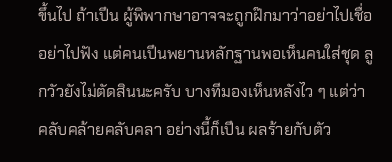ขึ้นไป ถ้าเปึน ผู้พิพากษาอาจจะถูกฝ๊กมาว่าอย่าไปเชื่อ อย่าไปฟัง แต่คนเปึนพยานหลักฐานพอเห็นคนใส่ชุด ลูกวัวยังไม่ตัดสินนะครับ บางทีมองเห็นหลังไว ๆ แต่ว่าคลับคล้ายคลับคลา อย่างนี้ก็เปึน ผลร้ายกับตัว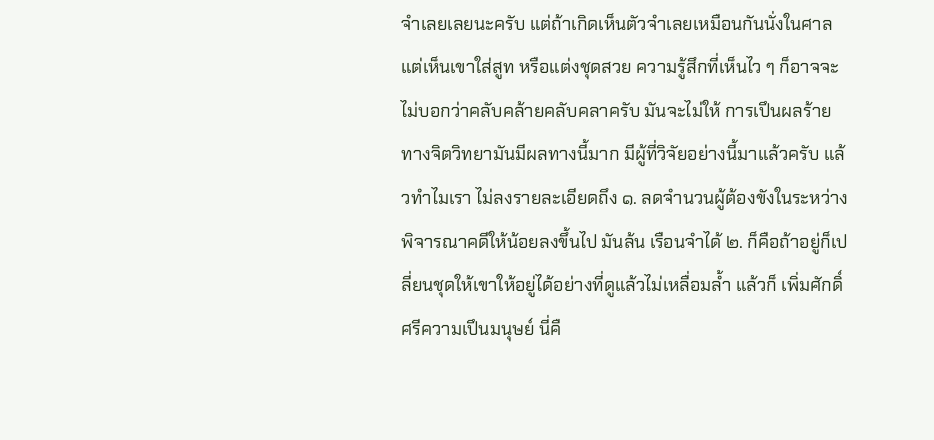จำเลยเลยนะครับ แต่ถ้าเกิดเห็นตัวจำเลยเหมือนกันนั่งในศาล แต่เห็นเขาใส่สูท หรือแต่งชุดสวย ความรู้สึกที่เห็นไว ๆ ก็อาจจะไม่บอกว่าคลับคล้ายคลับคลาครับ มันจะไม่ให้ การเปึนผลร้าย ทางจิตวิทยามันมีผลทางนี้มาก มีผู้ที่วิจัยอย่างนี้มาแล้วครับ แล้วทำไมเรา ไม่ลงรายละเอียดถึง ๑. ลดจำนวนผู้ต้องขังในระหว่างพิจารณาคดีให้น้อยลงขึ้นไป มันล้น เรือนจำได้ ๒. ก็คือถ้าอยู่ก็เปลี่ยนชุดให้เขาให้อยู่ได้อย่างที่ดูแล้วไม่เหลื่อมล้ำ แล้วก็ เพิ่มศักดิ์ศรีความเปึนมนุษย์ นี่คื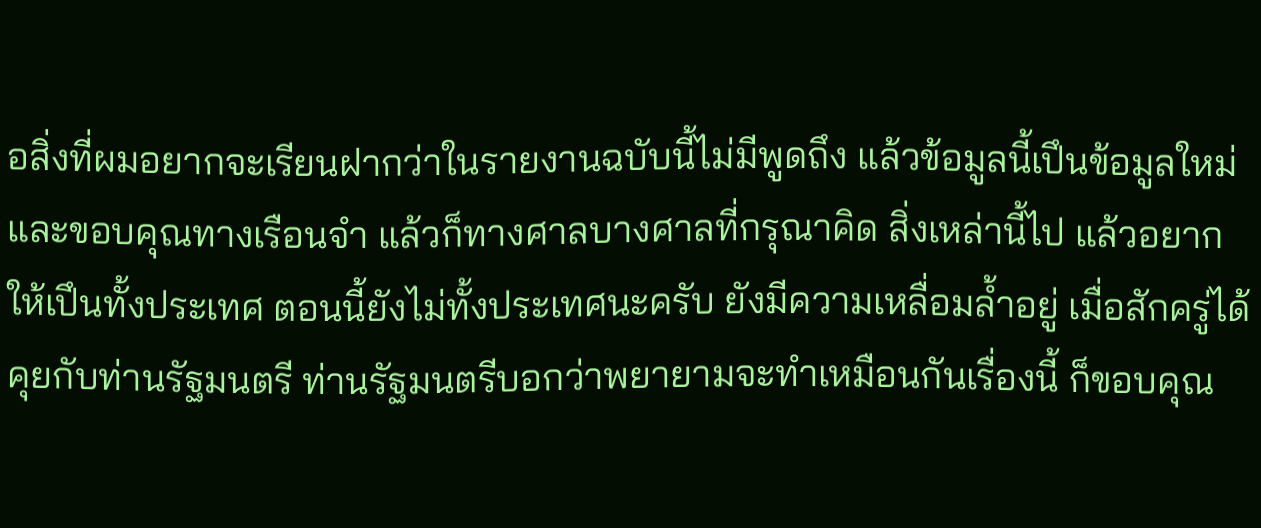อสิ่งที่ผมอยากจะเรียนฝากว่าในรายงานฉบับนี้ไม่มีพูดถึง แล้วข้อมูลนี้เปึนข้อมูลใหม่ และขอบคุณทางเรือนจำ แล้วก็ทางศาลบางศาลที่กรุณาคิด สิ่งเหล่านี้ไป แล้วอยากให้เปึนทั้งประเทศ ตอนนี้ยังไม่ทั้งประเทศนะครับ ยังมีความเหลื่อมล้ำอยู่ เมื่อสักครู่ได้คุยกับท่านรัฐมนตรี ท่านรัฐมนตรีบอกว่าพยายามจะทำเหมือนกันเรื่องนี้ ก็ขอบคุณ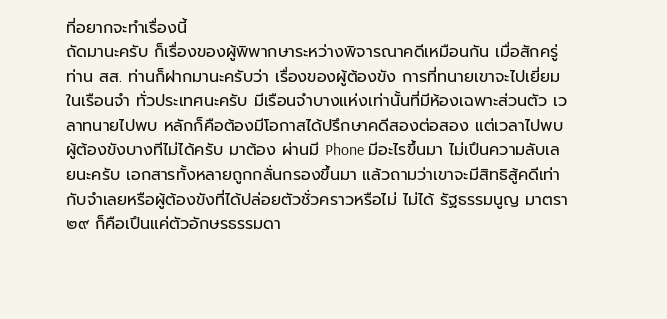ที่อยากจะทำเรื่องนี้
ถัดมานะครับ ก็เรื่องของผู้พิพากษาระหว่างพิจารณาคดีเหมือนกัน เมื่อสักครู่ ท่าน สส. ท่านก็ฝากมานะครับว่า เรื่องของผู้ต้องขัง การที่ทนายเขาจะไปเยี่ยม ในเรือนจำ ทั่วประเทศนะครับ มีเรือนจำบางแห่งเท่านั้นที่มีห้องเฉพาะส่วนตัว เวลาทนายไปพบ หลักก็คือต้องมีโอกาสได้ปรึกษาคดีสองต่อสอง แต่เวลาไปพบผู้ต้องขังบางทีไม่ได้ครับ มาต้อง ผ่านมี Phone มีอะไรขึ้นมา ไม่เปึนความลับเลยนะครับ เอกสารทั้งหลายถูกกลั่นกรองขึ้นมา แล้วถามว่าเขาจะมีสิทธิสู้คดีเท่ากับจำเลยหรือผู้ต้องขังที่ได้ปล่อยตัวชั่วคราวหรือไม่ ไม่ได้ รัฐธรรมนูญ มาตรา ๒๙ ก็คือเปึนแค่ตัวอักษรธรรมดา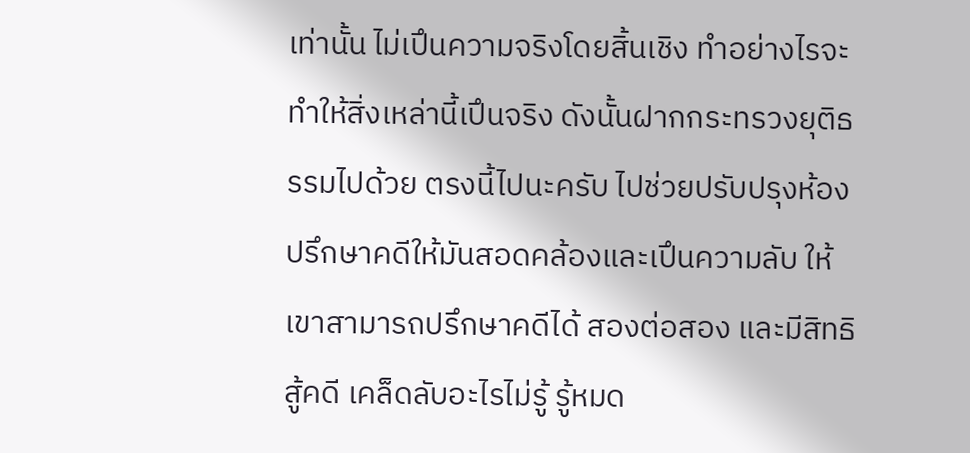เท่านั้น ไม่เปึนความจริงโดยสิ้นเชิง ทำอย่างไรจะทำให้สิ่งเหล่านี้เปึนจริง ดังนั้นฝากกระทรวงยุติธรรมไปด้วย ตรงนี้ไปนะครับ ไปช่วยปรับปรุงห้องปรึกษาคดีให้มันสอดคล้องและเปึนความลับ ให้เขาสามารถปรึกษาคดีได้ สองต่อสอง และมีสิทธิสู้คดี เคล็ดลับอะไรไม่รู้ รู้หมด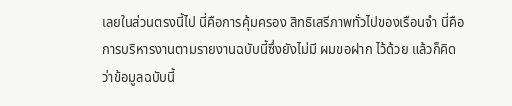เลยในส่วนตรงนี้ไป นี่คือการคุ้มครอง สิทธิเสรีภาพทั่วไปของเรือนจำ นี่คือการบริหารงานตามรายงานฉบับนี้ซึ่งยังไม่มี ผมขอฝาก ไว้ด้วย แล้วก็คิดว่าข้อมูลฉบับนี้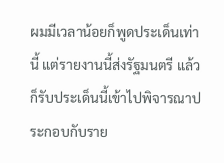ผมมีเวลาน้อยก็พูดประเด็นเท่านี้ แต่รายงานนี้ส่งรัฐมนตรี แล้วก็รับประเด็นนี้เข้าไปพิจารณาประกอบกับราย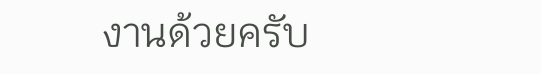งานด้วยครับ